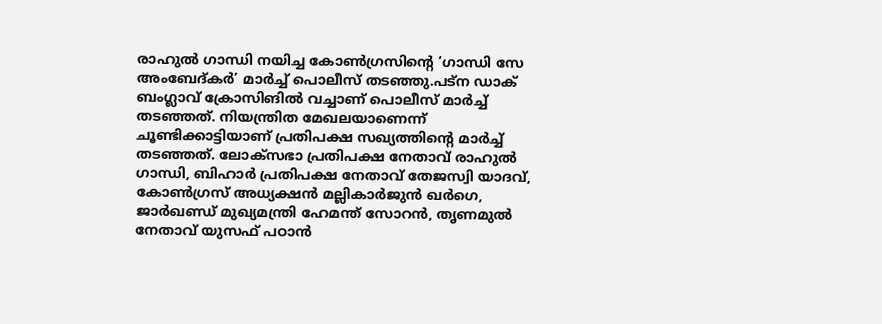രാഹുൽ ഗാന്ധി നയിച്ച കോൺഗ്രസിൻ്റെ ‘ഗാന്ധി സേ അംബേദ്കർ’ മാർച്ച് പൊലീസ് തടഞ്ഞു.പട്ന ഡാക് ബംഗ്ലാവ് ക്രോസിങിൽ വച്ചാണ് പൊലീസ് മാർച്ച് തടഞ്ഞത്. നിയന്ത്രിത മേഖലയാണെന്ന് ചൂണ്ടിക്കാട്ടിയാണ് പ്രതിപക്ഷ സഖ്യത്തിന്റെ മാർച്ച് തടഞ്ഞത്. ലോക്സഭാ പ്രതിപക്ഷ നേതാവ് രാഹുൽ ഗാന്ധി, ബിഹാർ പ്രതിപക്ഷ നേതാവ് തേജസ്വി യാദവ്, കോൺഗ്രസ് അധ്യക്ഷൻ മല്ലികാർജുൻ ഖർഗെ, ജാർഖണ്ഡ് മുഖ്യമന്ത്രി ഹേമന്ത് സോറൻ, തൃണമുൽ നേതാവ് യുസഫ് പഠാൻ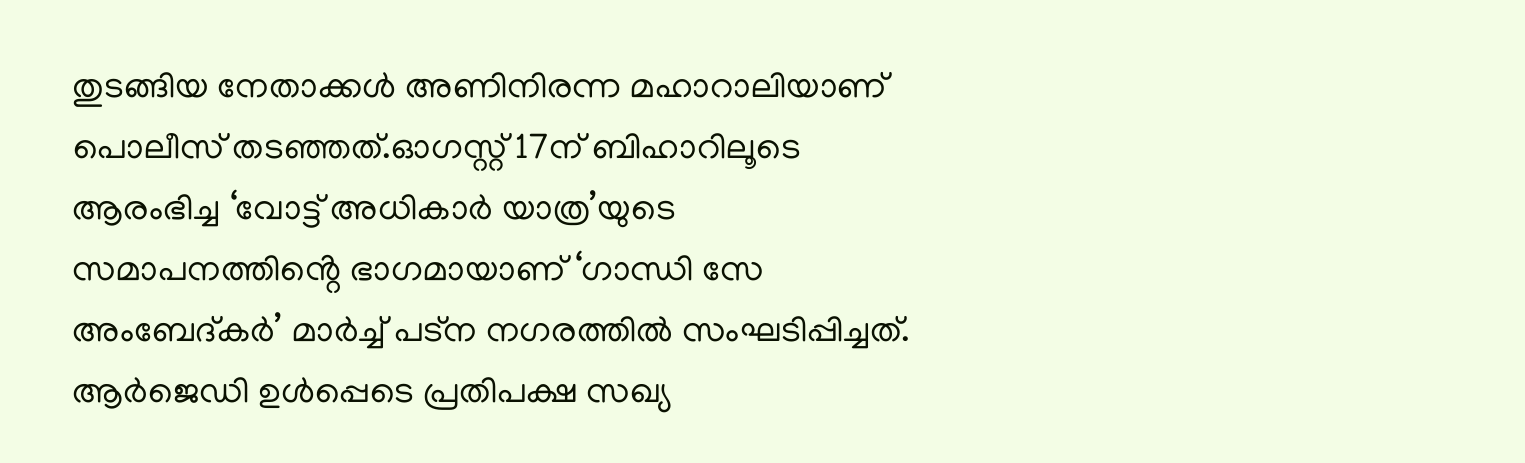തുടങ്ങിയ നേതാക്കൾ അണിനിരന്ന മഹാറാലിയാണ് പൊലീസ് തടഞ്ഞത്.ഓഗസ്റ്റ് 17ന് ബിഹാറിലൂടെ ആരംഭിച്ച ‘വോട്ട് അധികാർ യാത്ര’യുടെ സമാപനത്തിൻ്റെ ഭാഗമായാണ് ‘ഗാന്ധി സേ അംബേദ്കർ’ മാർച്ച് പട്ന നഗരത്തിൽ സംഘടിപ്പിച്ചത്. ആർജെഡി ഉൾപ്പെടെ പ്രതിപക്ഷ സഖ്യ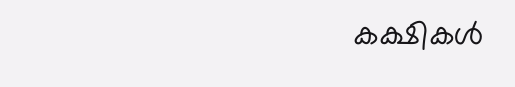കക്ഷികൾ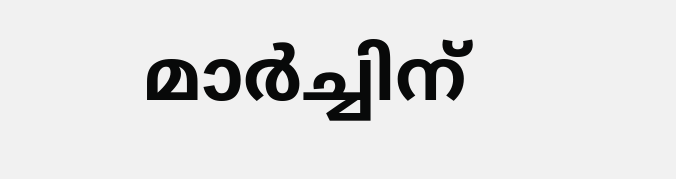മാർച്ചിന്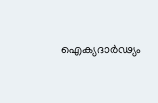ഐക്യദാർഢ്യം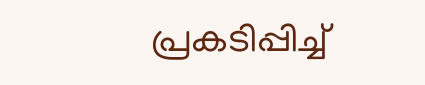പ്രകടിപ്പിച്ച്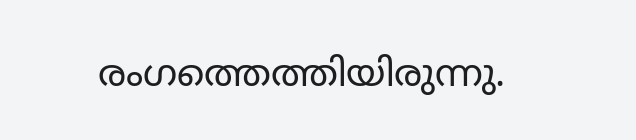രംഗത്തെത്തിയിരുന്നു.